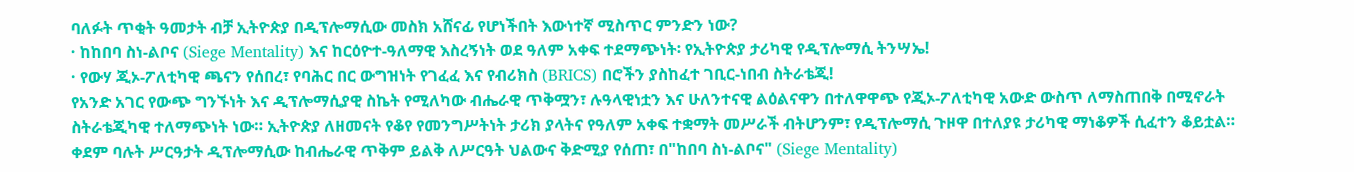ባለፉት ጥቂት ዓመታት ብቻ ኢትዮጵያ በዲፕሎማሲው መስክ አሸናፊ የሆነችበት እውነተኛ ሚስጥር ምንድን ነው?
· ከከበባ ስነ-ልቦና (Siege Mentality) እና ከርዕዮተ-ዓለማዊ እስረኝነት ወደ ዓለም አቀፍ ተደማጭነት፡ የኢትዮጵያ ታሪካዊ የዲፕሎማሲ ትንሣኤ!
· የውሃ ጂኦ-ፖለቲካዊ ጫናን የሰበረ፣ የባሕር በር ውግዝነት የገፈፈ እና የብሪክስ (BRICS) በሮችን ያስከፈተ ገቢር-ነበብ ስትራቴጂ!
የአንድ አገር የውጭ ግንኙነት እና ዲፕሎማሲያዊ ስኬት የሚለካው ብሔራዊ ጥቅሟን፣ ሉዓላዊነቷን እና ሁለንተናዊ ልዕልናዋን በተለዋዋጭ የጂኦ-ፖለቲካዊ አውድ ውስጥ ለማስጠበቅ በሚኖራት ስትራቴጂካዊ ተለማጭነት ነው። ኢትዮጵያ ለዘመናት የቆየ የመንግሥትነት ታሪክ ያላትና የዓለም አቀፍ ተቋማት መሥራች ብትሆንም፣ የዲፕሎማሲ ጉዞዋ በተለያዩ ታሪካዊ ማነቆዎች ሲፈተን ቆይቷል።
ቀደም ባሉት ሥርዓታት ዲፕሎማሲው ከብሔራዊ ጥቅም ይልቅ ለሥርዓት ህልውና ቅድሚያ የሰጠ፣ በ"ከበባ ስነ-ልቦና" (Siege Mentality)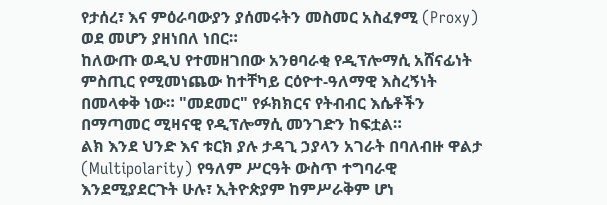የታሰረ፣ እና ምዕራባውያን ያሰመሩትን መስመር አስፈፃሚ (Proxy) ወደ መሆን ያዘነበለ ነበር።
ከለውጡ ወዲህ የተመዘገበው አንፀባራቂ የዲፕሎማሲ አሸናፊነት ምስጢር የሚመነጨው ከተቸካይ ርዕዮተ-ዓለማዊ እስረኝነት በመላቀቅ ነው። "መደመር" የፉክክርና የትብብር እሴቶችን በማጣመር ሚዛናዊ የዲፕሎማሲ መንገድን ከፍቷል።
ልክ እንደ ህንድ እና ቱርክ ያሉ ታዳጊ ኃያላን አገራት በባለብዙ ዋልታ (Multipolarity) የዓለም ሥርዓት ውስጥ ተግባራዊ እንደሚያደርጉት ሁሉ፣ ኢትዮጵያም ከምሥራቅም ሆነ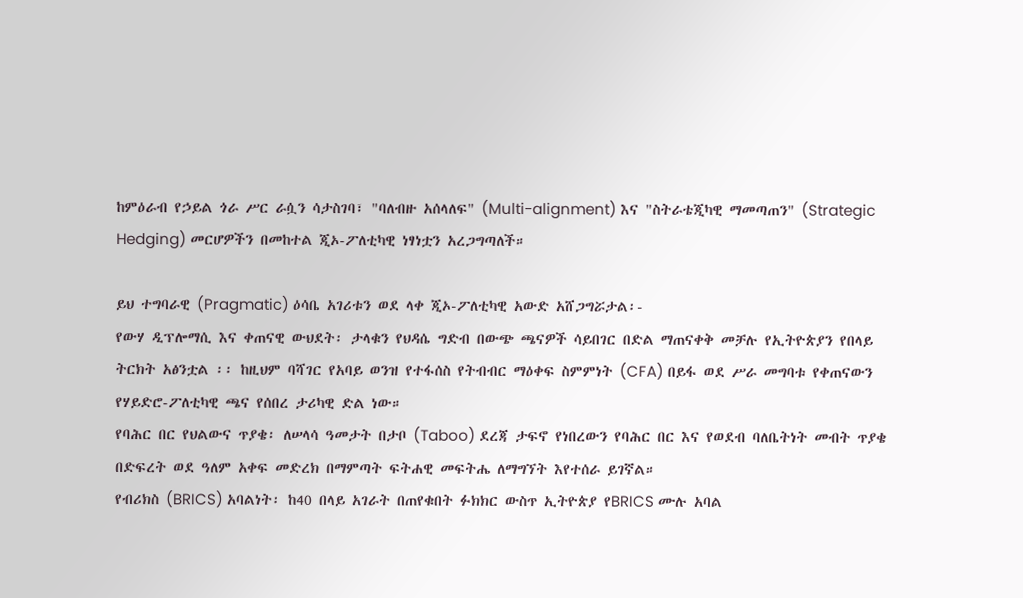ከምዕራብ የኃይል ጎራ ሥር ራሷን ሳታስገባ፣ "ባለብዙ አሰላለፍ" (Multi-alignment) እና "ስትራቴጂካዊ ማመጣጠን" (Strategic Hedging) መርሆዎችን በመከተል ጂኦ-ፖለቲካዊ ነፃነቷን አረጋግጣለች።

ይህ ተግባራዊ (Pragmatic) ዕሳቤ አገሪቱን ወደ ላቀ ጂኦ-ፖለቲካዊ አውድ አሸጋግሯታል፡-
የውሃ ዲፕሎማሲ እና ቀጠናዊ ውህደት፡ ታላቁን የህዳሴ ግድብ በውጭ ጫናዎች ሳይበገር በድል ማጠናቀቅ መቻሉ የኢትዮጵያን የበላይ ትርክት አፅንቷል ፡፡ ከዚህም ባሻገር የአባይ ወንዝ የተፋሰስ የትብብር ማዕቀፍ ስምምነት (CFA) በይፋ ወደ ሥራ መግባቱ የቀጠናውን የሃይድሮ-ፖለቲካዊ ጫና የሰበረ ታሪካዊ ድል ነው።
የባሕር በር የህልውና ጥያቄ፡ ለሠላሳ ዓመታት በታቦ (Taboo) ደረጃ ታፍኖ የነበረውን የባሕር በር እና የወደብ ባለቤትነት መብት ጥያቄ በድፍረት ወደ ዓለም አቀፍ መድረክ በማምጣት ፍትሐዊ መፍትሔ ለማግኘት እየተሰራ ይገኛል።
የብሪክስ (BRICS) አባልነት፡ ከ40 በላይ አገራት በጠየቁበት ፉክክር ውስጥ ኢትዮጵያ የBRICS ሙሉ አባል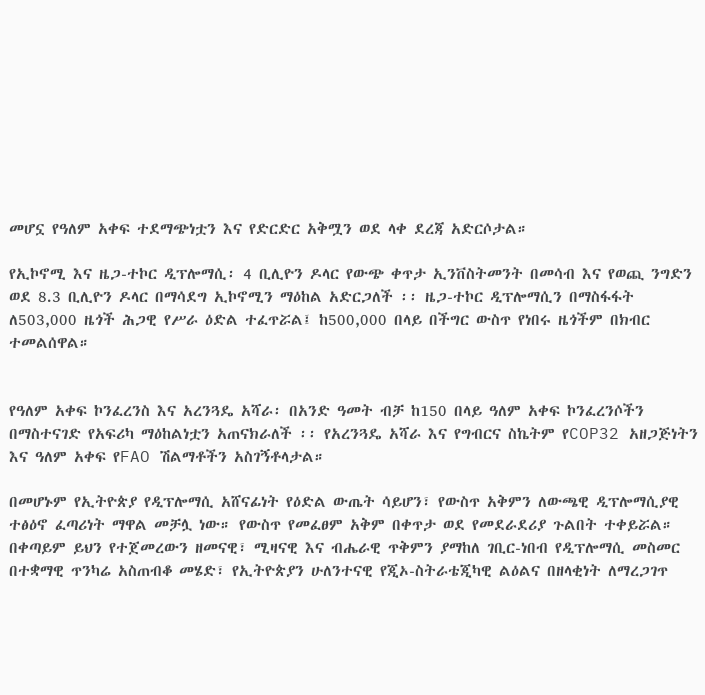መሆኗ የዓለም አቀፍ ተደማጭነቷን እና የድርድር አቅሟን ወደ ላቀ ደረጃ አድርሶታል።

የኢኮኖሚ እና ዜጋ-ተኮር ዲፕሎማሲ፡ 4 ቢሊዮን ዶላር የውጭ ቀጥታ ኢንቨስትመንት በመሳብ እና የወጪ ንግድን ወደ 8.3 ቢሊዮን ዶላር በማሳደግ ኢኮኖሚን ማዕከል አድርጋለች ፡፡ ዜጋ-ተኮር ዲፕሎማሲን በማስፋፋት ለ503,000 ዜጎች ሕጋዊ የሥራ ዕድል ተፈጥሯል፤ ከ500,000 በላይ በችግር ውስጥ የነበሩ ዜጎችም በክብር ተመልሰዋል።


የዓለም አቀፍ ኮንፈረንስ እና አረንጓዴ አሻራ፡ በአንድ ዓመት ብቻ ከ150 በላይ ዓለም አቀፍ ኮንፈረንሶችን በማስተናገድ የአፍሪካ ማዕከልነቷን አጠናክራለች ፡፡ የአረንጓዴ አሻራ እና የግብርና ስኬትም የCOP32 አዘጋጅነትን እና ዓለም አቀፍ የFAO ሽልማቶችን አስገኝቶላታል።

በመሆኑም የኢትዮጵያ የዲፕሎማሲ አሸናፊነት የዕድል ውጤት ሳይሆን፣ የውስጥ አቅምን ለውጫዊ ዲፕሎማሲያዊ ተፅዕኖ ፈጣሪነት ማዋል መቻሏ ነው። የውስጥ የመፈፀም አቅም በቀጥታ ወደ የመደራደሪያ ጉልበት ተቀይሯል። በቀጣይም ይህን የተጀመረውን ዘመናዊ፣ ሚዛናዊ እና ብሔራዊ ጥቅምን ያማከለ ገቢር-ነበብ የዲፕሎማሲ መስመር በተቋማዊ ጥንካሬ አስጠብቆ መሄድ፣ የኢትዮጵያን ሁለንተናዊ የጂኦ-ስትራቴጂካዊ ልዕልና በዘላቂነት ለማረጋገጥ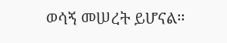ወሳኝ መሠረት ይሆናል።